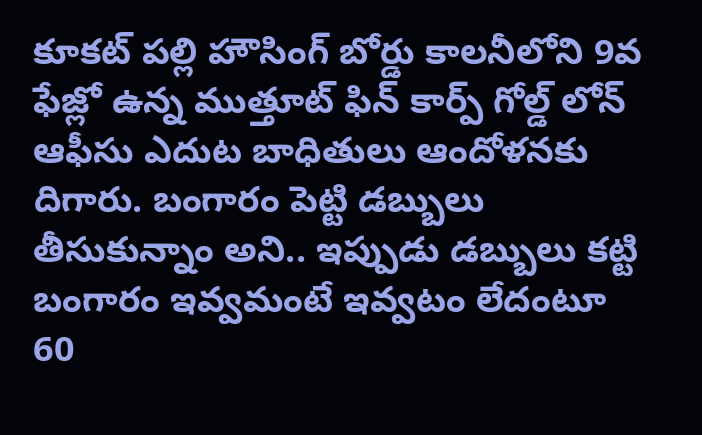కూకట్ పల్లి హౌసింగ్ బోర్డు కాలనీలోని 9వ ఫేజ్లో ఉన్న ముత్తూట్ ఫిన్ కార్ప్ గోల్డ్ లోన్ ఆఫీసు ఎదుట బాధితులు ఆందోళనకు దిగారు. బంగారం పెట్టి డబ్బులు తీసుకున్నాం అని.. ఇప్పుడు డబ్బులు కట్టి బంగారం ఇవ్వమంటే ఇవ్వటం లేదంటూ 60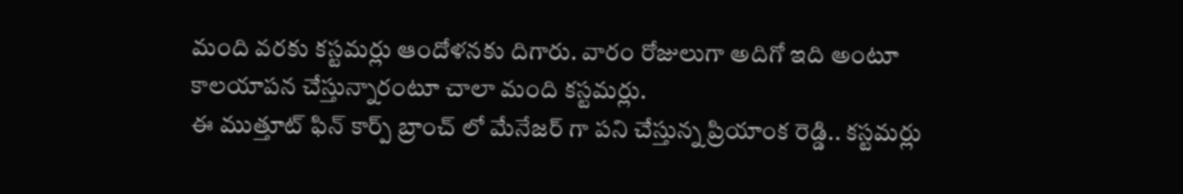మంది వరకు కస్టమర్లు ఆందోళనకు దిగారు. వారం రోజులుగా అదిగో ఇది అంటూ కాలయాపన చేస్తున్నారంటూ చాలా మంది కస్టమర్లు.
ఈ ముత్తూట్ ఫిన్ కార్ప్ బ్రాంచ్ లో మేనేజర్ గా పని చేస్తున్న ప్రియాంక రెడ్డి.. కస్టమర్లు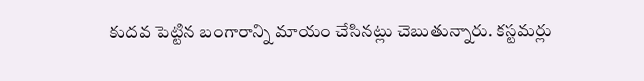కుదవ పెట్టిన బంగారాన్ని మాయం చేసినట్లు చెబుతున్నారు. కస్టమర్లు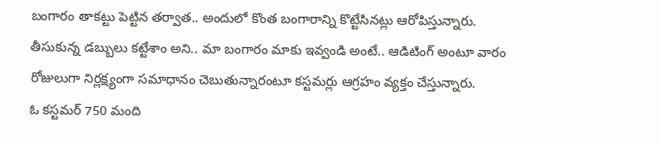బంగారం తాకట్టు పెట్టిన తర్వాత.. అందులో కొంత బంగారాన్ని కొట్టేసినట్లు ఆరోపిస్తున్నారు. తీసుకున్న డబ్బులు కట్టేశాం అని.. మా బంగారం మాకు ఇవ్వండి అంటే.. ఆడిటింగ్ అంటూ వారం రోజులుగా నిర్లక్ష్యంగా సమాధానం చెబుతున్నారంటూ కస్టమర్లు ఆగ్రహం వ్యక్తం చేస్తున్నారు.
ఓ కస్టమర్ 750 మంది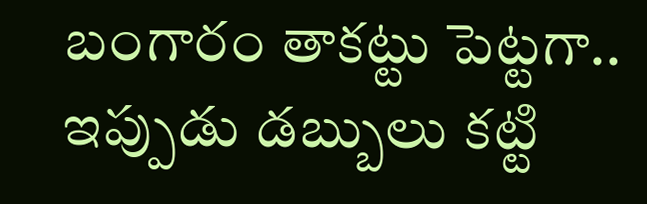బంగారం తాకట్టు పెట్టగా.. ఇప్పుడు డబ్బులు కట్టి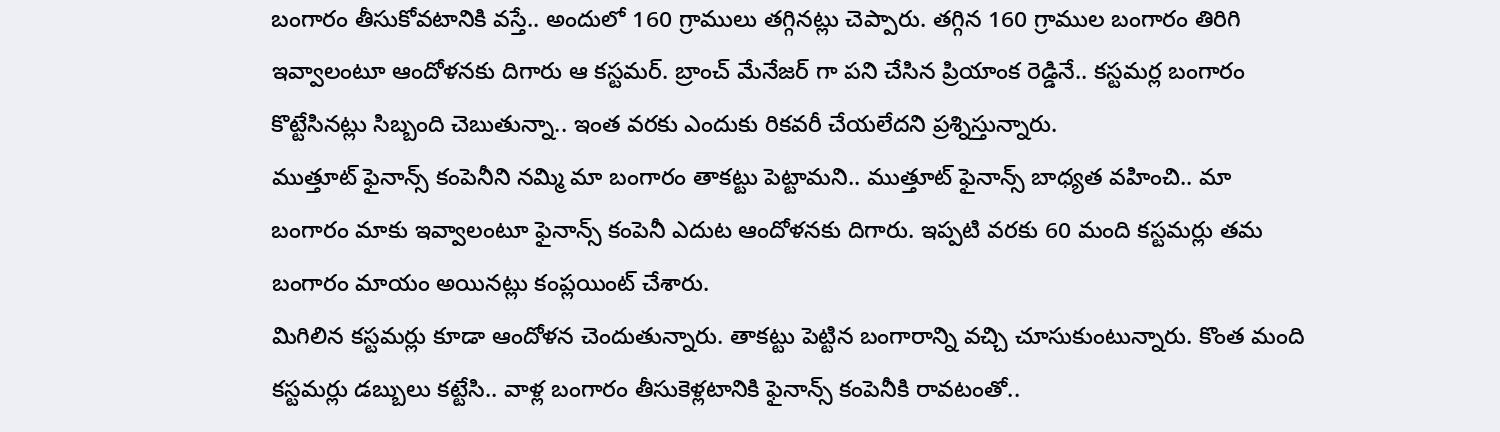బంగారం తీసుకోవటానికి వస్తే.. అందులో 160 గ్రాములు తగ్గినట్లు చెప్పారు. తగ్గిన 160 గ్రాముల బంగారం తిరిగి ఇవ్వాలంటూ ఆందోళనకు దిగారు ఆ కస్టమర్. బ్రాంచ్ మేనేజర్ గా పని చేసిన ప్రియాంక రెడ్డినే.. కస్టమర్ల బంగారం కొట్టేసినట్లు సిబ్బంది చెబుతున్నా.. ఇంత వరకు ఎందుకు రికవరీ చేయలేదని ప్రశ్నిస్తున్నారు.
ముత్తూట్ ఫైనాన్స్ కంపెనీని నమ్మి మా బంగారం తాకట్టు పెట్టామని.. ముత్తూట్ ఫైనాన్స్ బాధ్యత వహించి.. మా బంగారం మాకు ఇవ్వాలంటూ ఫైనాన్స్ కంపెనీ ఎదుట ఆందోళనకు దిగారు. ఇప్పటి వరకు 60 మంది కస్టమర్లు తమ బంగారం మాయం అయినట్లు కంప్లయింట్ చేశారు.
మిగిలిన కస్టమర్లు కూడా ఆందోళన చెందుతున్నారు. తాకట్టు పెట్టిన బంగారాన్ని వచ్చి చూసుకుంటున్నారు. కొంత మంది కస్టమర్లు డబ్బులు కట్టేసి.. వాళ్ల బంగారం తీసుకెళ్లటానికి ఫైనాన్స్ కంపెనీకి రావటంతో..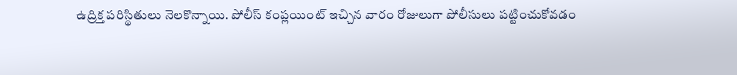ఉద్రిక్త పరిస్థితులు నెలకొన్నాయి. పోలీస్ కంప్లయింట్ ఇచ్చిన వారం రోజులుగా పోలీసులు పట్టించుకోవడం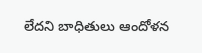లేదని బాధితులు ఆందోళన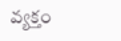వ్యక్తం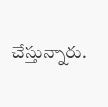చేస్తున్నారు.